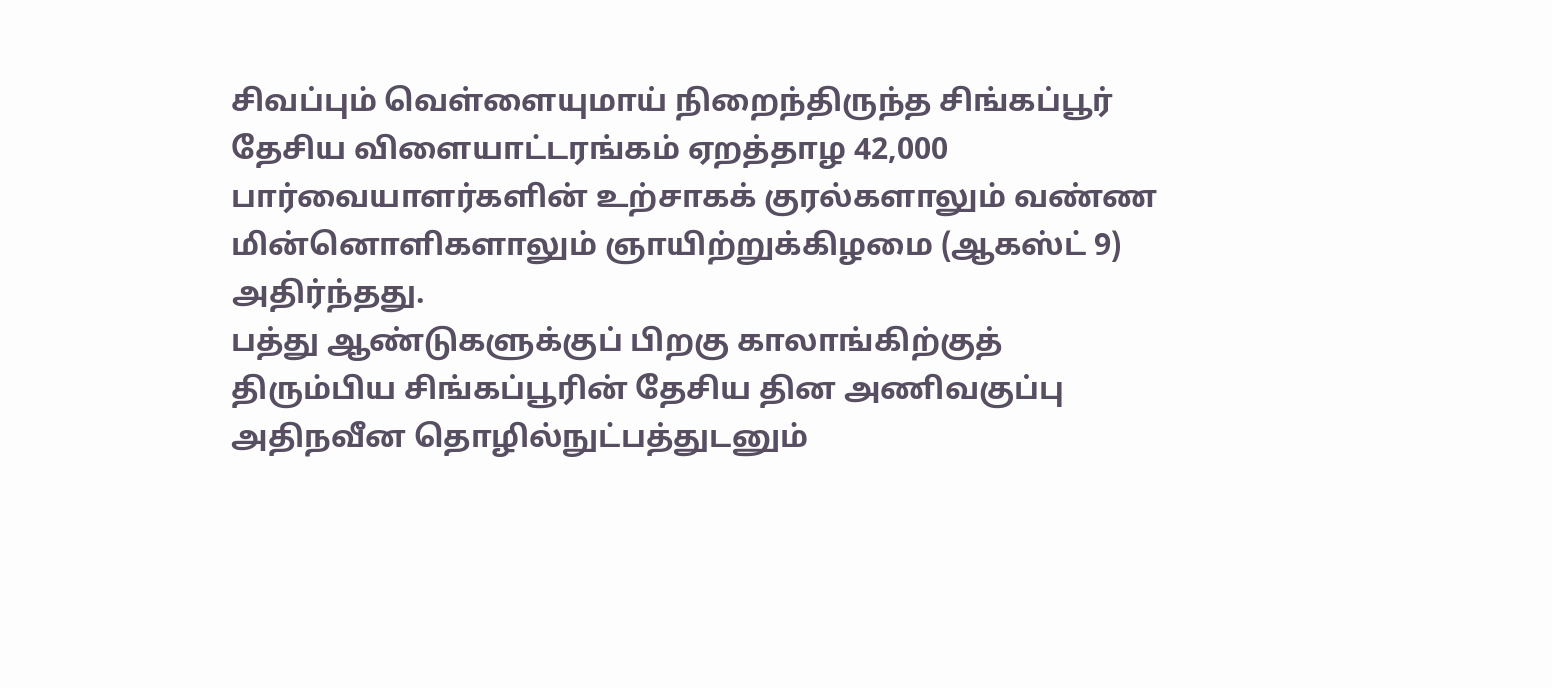சிவப்பும் வெள்ளையுமாய் நிறைந்திருந்த சிங்கப்பூர் தேசிய விளையாட்டரங்கம் ஏறத்தாழ 42,000 பார்வையாளர்களின் உற்சாகக் குரல்களாலும் வண்ண மின்னொளிகளாலும் ஞாயிற்றுக்கிழமை (ஆகஸ்ட் 9) அதிர்ந்தது.
பத்து ஆண்டுகளுக்குப் பிறகு காலாங்கிற்குத் திரும்பிய சிங்கப்பூரின் தேசிய தின அணிவகுப்பு அதிநவீன தொழில்நுட்பத்துடனும்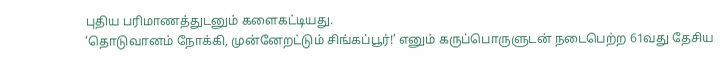புதிய பரிமாணத்துடனும் களைகட்டியது.
‘தொடுவானம் நோக்கி, முன்னேறட்டும் சிங்கப்பூர்!’ எனும் கருப்பொருளுடன் நடைபெற்ற 61வது தேசிய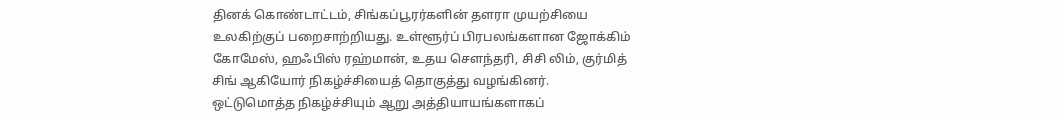தினக் கொண்டாட்டம், சிங்கப்பூரர்களின் தளரா முயற்சியை உலகிற்குப் பறைசாற்றியது. உள்ளூர்ப் பிரபலங்களான ஜோக்கிம் கோமேஸ், ஹஃபிஸ் ரஹ்மான், உதய சௌந்தரி, சிசி லிம், குர்மித் சிங் ஆகியோர் நிகழ்ச்சியைத் தொகுத்து வழங்கினர்.
ஒட்டுமொத்த நிகழ்ச்சியும் ஆறு அத்தியாயங்களாகப்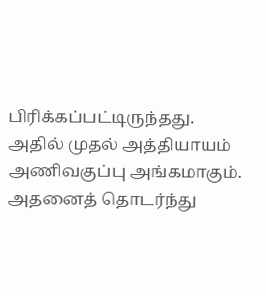பிரிக்கப்பட்டிருந்தது. அதில் முதல் அத்தியாயம் அணிவகுப்பு அங்கமாகும். அதனைத் தொடர்ந்து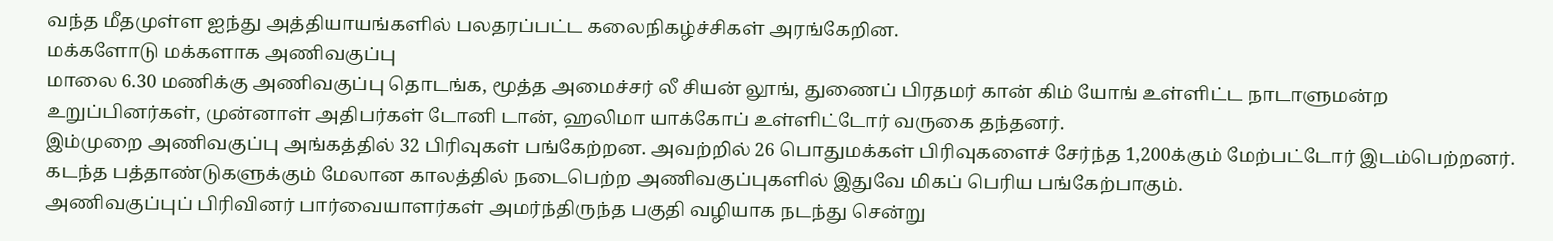வந்த மீதமுள்ள ஐந்து அத்தியாயங்களில் பலதரப்பட்ட கலைநிகழ்ச்சிகள் அரங்கேறின.
மக்களோடு மக்களாக அணிவகுப்பு
மாலை 6.30 மணிக்கு அணிவகுப்பு தொடங்க, மூத்த அமைச்சர் லீ சியன் லூங், துணைப் பிரதமர் கான் கிம் யோங் உள்ளிட்ட நாடாளுமன்ற உறுப்பினர்கள், முன்னாள் அதிபர்கள் டோனி டான், ஹலிமா யாக்கோப் உள்ளிட்டோர் வருகை தந்தனர்.
இம்முறை அணிவகுப்பு அங்கத்தில் 32 பிரிவுகள் பங்கேற்றன. அவற்றில் 26 பொதுமக்கள் பிரிவுகளைச் சேர்ந்த 1,200க்கும் மேற்பட்டோர் இடம்பெற்றனர். கடந்த பத்தாண்டுகளுக்கும் மேலான காலத்தில் நடைபெற்ற அணிவகுப்புகளில் இதுவே மிகப் பெரிய பங்கேற்பாகும்.
அணிவகுப்புப் பிரிவினர் பார்வையாளர்கள் அமர்ந்திருந்த பகுதி வழியாக நடந்து சென்று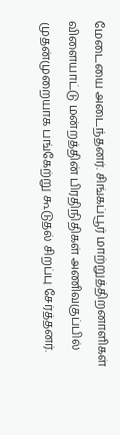மேடையை அடைந்தனர். சிங்கப்பூர் மாற்றுத்திறனாளிகள் விளையாட்டு மன்றத்தின் பிரதிநிதிகள் அணிவகுப்பில் முதன்முறையாக பங்கேற்று கூடுதல் சிறப்பு சேர்த்தனர்.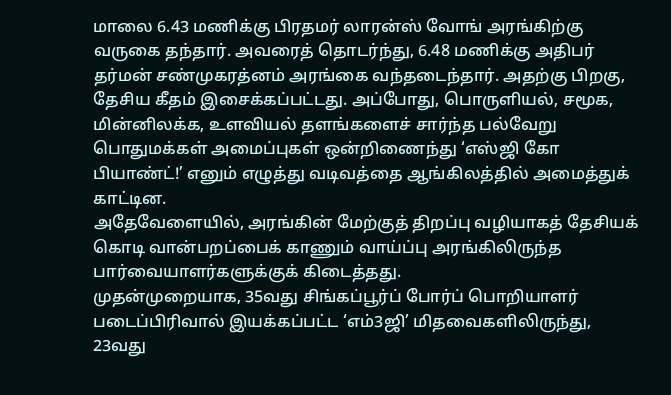மாலை 6.43 மணிக்கு பிரதமர் லாரன்ஸ் வோங் அரங்கிற்கு வருகை தந்தார். அவரைத் தொடர்ந்து, 6.48 மணிக்கு அதிபர் தர்மன் சண்முகரத்னம் அரங்கை வந்தடைந்தார். அதற்கு பிறகு, தேசிய கீதம் இசைக்கப்பட்டது. அப்போது, பொருளியல், சமூக, மின்னிலக்க, உளவியல் தளங்களைச் சார்ந்த பல்வேறு பொதுமக்கள் அமைப்புகள் ஒன்றிணைந்து ‘எஸ்ஜி கோ பியாண்ட்!’ எனும் எழுத்து வடிவத்தை ஆங்கிலத்தில் அமைத்துக் காட்டின.
அதேவேளையில், அரங்கின் மேற்குத் திறப்பு வழியாகத் தேசியக் கொடி வான்பறப்பைக் காணும் வாய்ப்பு அரங்கிலிருந்த பார்வையாளர்களுக்குக் கிடைத்தது.
முதன்முறையாக, 35வது சிங்கப்பூர்ப் போர்ப் பொறியாளர் படைப்பிரிவால் இயக்கப்பட்ட ‘எம்3ஜி’ மிதவைகளிலிருந்து, 23வது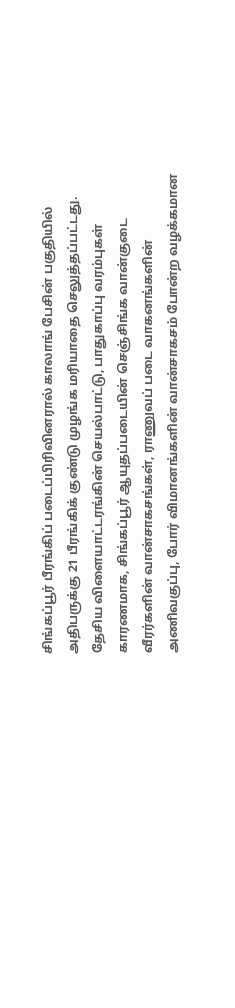சிங்கப்பூர் பீரங்கிப் படைப்பிரிவினரால் காலாங் பேசின் பகுதியில் அதிபருக்கு 21 பீரங்கிக் குண்டு முழங்க மரியாதை செலுத்தப்பட்டது.
தேசிய விளையாட்டரங்கின் செயல்பாட்டு, பாதுகாப்பு வரம்புகள் காரணமாக, சிங்கப்பூர் ஆயுதப்படையின் செஞ்சிங்க வான்குடை வீரர்களின் வான்சாகசங்கள், ராணுவப் படை வாகனங்களின் அணிவகுப்பு, போர் விமானங்களின் வான்சாகசம் போன்ற வழக்கமான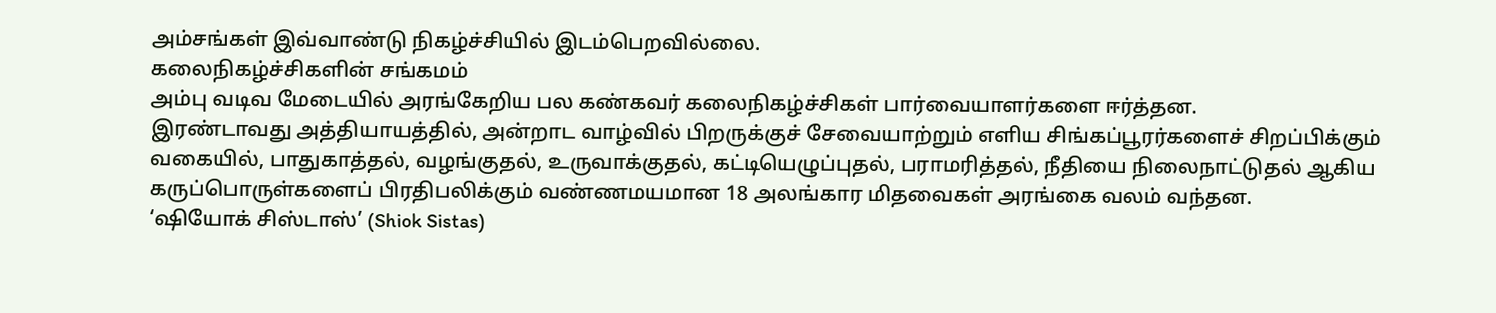அம்சங்கள் இவ்வாண்டு நிகழ்ச்சியில் இடம்பெறவில்லை.
கலைநிகழ்ச்சிகளின் சங்கமம்
அம்பு வடிவ மேடையில் அரங்கேறிய பல கண்கவர் கலைநிகழ்ச்சிகள் பார்வையாளர்களை ஈர்த்தன.
இரண்டாவது அத்தியாயத்தில், அன்றாட வாழ்வில் பிறருக்குச் சேவையாற்றும் எளிய சிங்கப்பூரர்களைச் சிறப்பிக்கும் வகையில், பாதுகாத்தல், வழங்குதல், உருவாக்குதல், கட்டியெழுப்புதல், பராமரித்தல், நீதியை நிலைநாட்டுதல் ஆகிய கருப்பொருள்களைப் பிரதிபலிக்கும் வண்ணமயமான 18 அலங்கார மிதவைகள் அரங்கை வலம் வந்தன.
‘ஷியோக் சிஸ்டாஸ்’ (Shiok Sistas)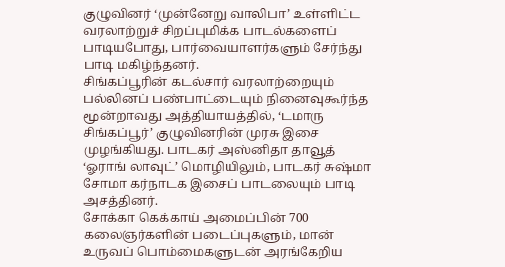குழுவினர் ‘முன்னேறு வாலிபா’ உள்ளிட்ட வரலாற்றுச் சிறப்புமிக்க பாடல்களைப் பாடியபோது, பார்வையாளர்களும் சேர்ந்து பாடி மகிழ்ந்தனர்.
சிங்கப்பூரின் கடல்சார் வரலாற்றையும் பல்லினப் பண்பாட்டையும் நினைவுகூர்ந்த மூன்றாவது அத்தியாயத்தில், ‘டமாரு சிங்கப்பூர்’ குழுவினரின் முரசு இசை முழங்கியது. பாடகர் அஸ்னிதா தாவூத் ‘ஓராங் லாவுட்’ மொழியிலும், பாடகர் சுஷ்மா சோமா கர்நாடக இசைப் பாடலையும் பாடி அசத்தினர்.
சோக்கா கெக்காய் அமைப்பின் 700 கலைஞர்களின் படைப்புகளும், மான் உருவப் பொம்மைகளுடன் அரங்கேறிய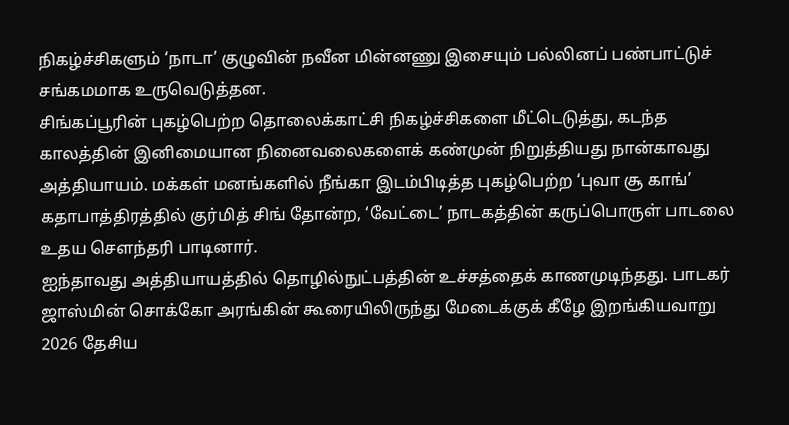நிகழ்ச்சிகளும் ‘நாடா’ குழுவின் நவீன மின்னணு இசையும் பல்லினப் பண்பாட்டுச் சங்கமமாக உருவெடுத்தன.
சிங்கப்பூரின் புகழ்பெற்ற தொலைக்காட்சி நிகழ்ச்சிகளை மீட்டெடுத்து, கடந்த காலத்தின் இனிமையான நினைவலைகளைக் கண்முன் நிறுத்தியது நான்காவது அத்தியாயம். மக்கள் மனங்களில் நீங்கா இடம்பிடித்த புகழ்பெற்ற ‘புவா சூ காங்’ கதாபாத்திரத்தில் குர்மித் சிங் தோன்ற, ‘வேட்டை’ நாடகத்தின் கருப்பொருள் பாடலை உதய சௌந்தரி பாடினார்.
ஐந்தாவது அத்தியாயத்தில் தொழில்நுட்பத்தின் உச்சத்தைக் காணமுடிந்தது. பாடகர் ஜாஸ்மின் சொக்கோ அரங்கின் கூரையிலிருந்து மேடைக்குக் கீழே இறங்கியவாறு 2026 தேசிய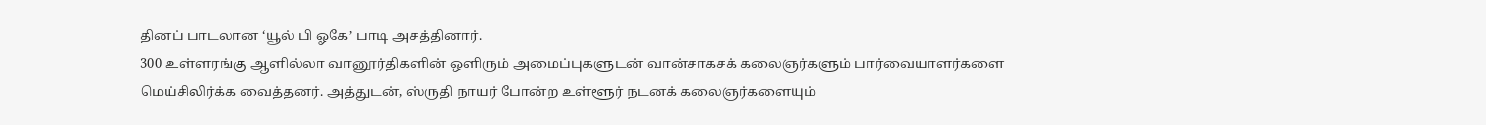தினப் பாடலான ‘யூல் பி ஓகே’ பாடி அசத்தினார்.
300 உள்ளரங்கு ஆளில்லா வானூர்திகளின் ஒளிரும் அமைப்புகளுடன் வான்சாகசக் கலைஞர்களும் பார்வையாளர்களை மெய்சிலிர்க்க வைத்தனர். அத்துடன், ஸ்ருதி நாயர் போன்ற உள்ளூர் நடனக் கலைஞர்களையும்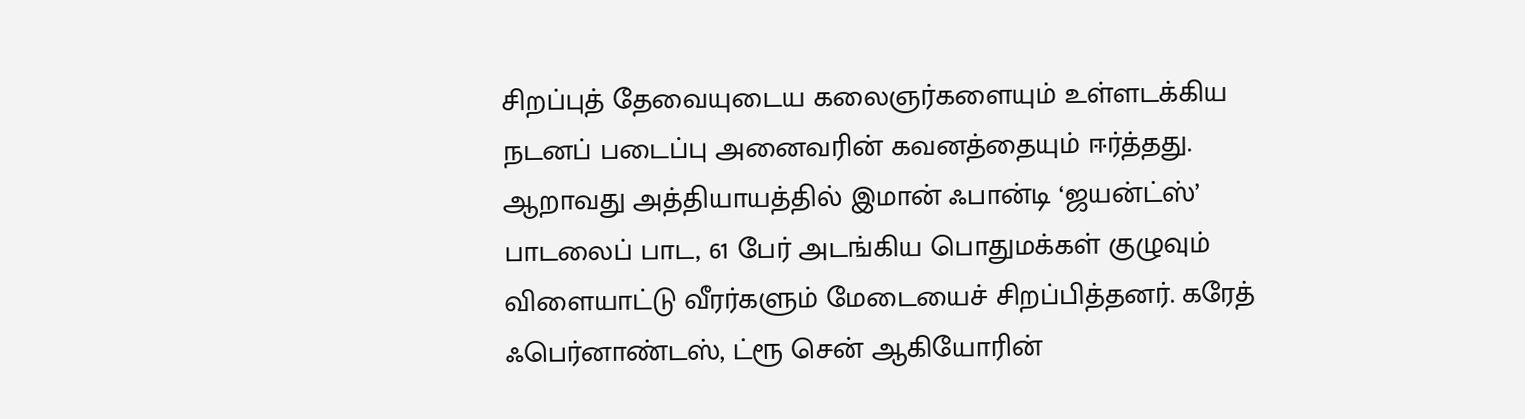சிறப்புத் தேவையுடைய கலைஞர்களையும் உள்ளடக்கிய நடனப் படைப்பு அனைவரின் கவனத்தையும் ஈர்த்தது.
ஆறாவது அத்தியாயத்தில் இமான் ஃபான்டி ‘ஜயன்ட்ஸ்’ பாடலைப் பாட, 61 பேர் அடங்கிய பொதுமக்கள் குழுவும் விளையாட்டு வீரர்களும் மேடையைச் சிறப்பித்தனர். கரேத் ஃபெர்னாண்டஸ், ட்ரூ சென் ஆகியோரின்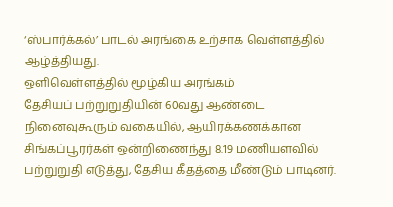‘ஸ்பார்க்கல்’ பாடல் அரங்கை உற்சாக வெள்ளத்தில் ஆழ்த்தியது.
ஒளிவெள்ளத்தில் மூழ்கிய அரங்கம்
தேசியப் பற்றுறுதியின் 60வது ஆண்டை நினைவுகூரும் வகையில், ஆயிரக்கணக்கான சிங்கப்பூரர்கள் ஒன்றிணைந்து 8.19 மணியளவில் பற்றுறுதி எடுத்து, தேசிய கீதத்தை மீண்டும் பாடினர்.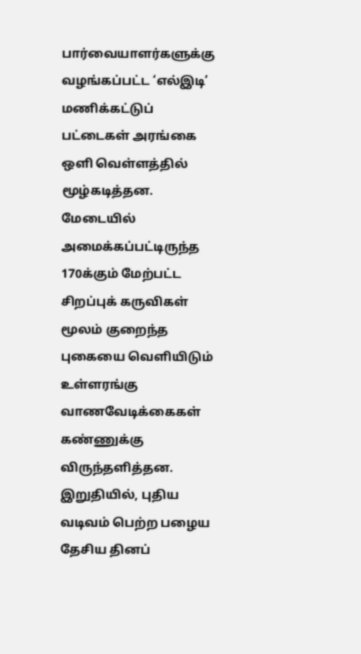பார்வையாளர்களுக்கு வழங்கப்பட்ட ‘எல்இடி’ மணிக்கட்டுப் பட்டைகள் அரங்கை ஒளி வெள்ளத்தில் மூழ்கடித்தன. மேடையில் அமைக்கப்பட்டிருந்த 170க்கும் மேற்பட்ட சிறப்புக் கருவிகள் மூலம் குறைந்த புகையை வெளியிடும் உள்ளரங்கு வாணவேடிக்கைகள் கண்ணுக்கு விருந்தளித்தன.
இறுதியில், புதிய வடிவம் பெற்ற பழைய தேசிய தினப்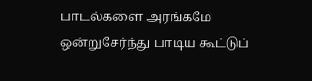பாடல்களை அரங்கமே ஒன்றுசேர்ந்து பாடிய கூட்டுப்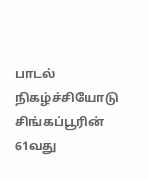பாடல் நிகழ்ச்சியோடு சிங்கப்பூரின் 61வது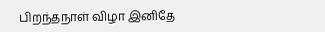பிறந்தநாள் விழா இனிதே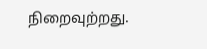நிறைவுற்றது.